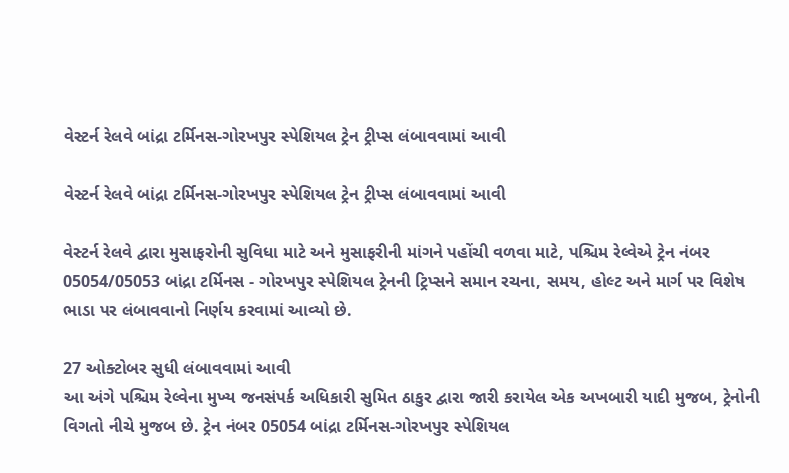વેસ્ટર્ન રેલવે બાંદ્રા ટર્મિનસ-ગોરખપુર સ્પેશિયલ ટ્રેન ટ્રીપ્સ લંબાવવામાં આવી

વેસ્ટર્ન રેલવે બાંદ્રા ટર્મિનસ-ગોરખપુર સ્પેશિયલ ટ્રેન ટ્રીપ્સ લંબાવવામાં આવી

વેસ્ટર્ન રેલવે દ્વારા મુસાફરોની સુવિધા માટે અને મુસાફરીની માંગને પહોંચી વળવા માટે, પશ્ચિમ રેલ્વેએ ટ્રેન નંબર 05054/05053 બાંદ્રા ટર્મિનસ - ગોરખપુર સ્પેશિયલ ટ્રેનની ટ્રિપ્સને સમાન રચના, સમય, હોલ્ટ અને માર્ગ પર વિશેષ ભાડા પર લંબાવવાનો નિર્ણય કરવામાં આવ્યો છે.

27 ઓક્ટોબર સુધી લંબાવવામાં આવી
આ અંગે પશ્ચિમ રેલ્વેના મુખ્ય જનસંપર્ક અધિકારી સુમિત ઠાકુર દ્વારા જારી કરાયેલ એક અખબારી યાદી મુજબ, ટ્રેનોની વિગતો નીચે મુજબ છે. ટ્રેન નંબર 05054 બાંદ્રા ટર્મિનસ-ગોરખપુર સ્પેશિયલ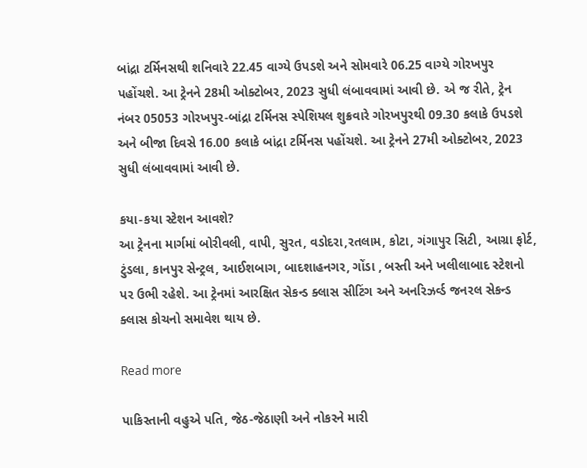બાંદ્રા ટર્મિનસથી શનિવારે 22.45 વાગ્યે ઉપડશે અને સોમવારે 06.25 વાગ્યે ગોરખપુર પહોંચશે. આ ટ્રેનને 28મી ઓક્ટોબર, 2023 સુધી લંબાવવામાં આવી છે. એ જ રીતે, ટ્રેન નંબર 05053 ગોરખપુર-બાંદ્રા ટર્મિનસ સ્પેશિયલ શુક્રવારે ગોરખપુરથી 09.30 કલાકે ઉપડશે અને બીજા દિવસે 16.00 કલાકે બાંદ્રા ટર્મિનસ પહોંચશે. આ ટ્રેનને 27મી ઓક્ટોબર, 2023 સુધી લંબાવવામાં આવી છે.

કયા-કયા સ્ટેશન આવશે?
આ ટ્રેનના માર્ગમાં બોરીવલી, વાપી, સુરત, વડોદરા,રતલામ, કોટા, ગંગાપુર સિટી, આગ્રા ફોર્ટ, ટુંડલા, કાનપુર સેન્ટ્રલ, આઈશબાગ, બાદશાહનગર, ગોંડા , બસ્તી અને ખલીલાબાદ સ્ટેશનો પર ઉભી રહેશે. આ ટ્રેનમાં આરક્ષિત સેકન્ડ ક્લાસ સીટિંગ અને અનરિઝર્વ્ડ જનરલ સેકન્ડ ક્લાસ કોચનો સમાવેશ થાય છે.

Read more

પાકિસ્તાની વહુએ પતિ, જેઠ-જેઠાણી અને નોકરને મારી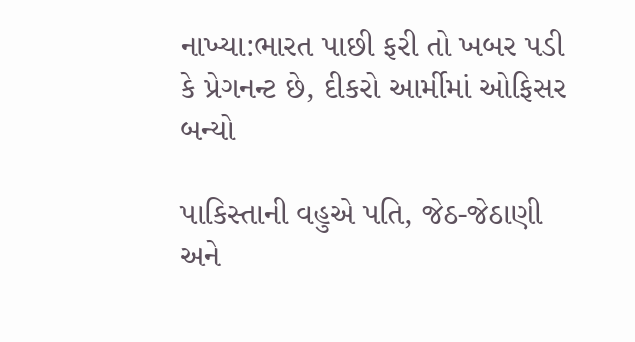નાખ્યા:ભારત પાછી ફરી તો ખબર પડી કે પ્રેગનન્ટ છે, દીકરો આર્મીમાં ઓફિસર બન્યો

પાકિસ્તાની વહુએ પતિ, જેઠ-જેઠાણી અને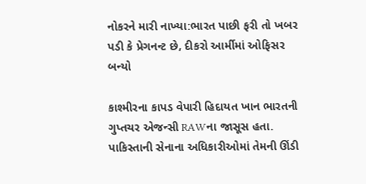નોકરને મારી નાખ્યા:ભારત પાછી ફરી તો ખબર પડી કે પ્રેગનન્ટ છે, દીકરો આર્મીમાં ઓફિસર બન્યો

કાશ્મીરના કાપડ વેપારી હિદાયત ખાન ભારતની ગુપ્તચર એજન્સી RAWના જાસૂસ હતા. પાકિસ્તાની સેનાના અધિકારીઓમાં તેમની ઊંડી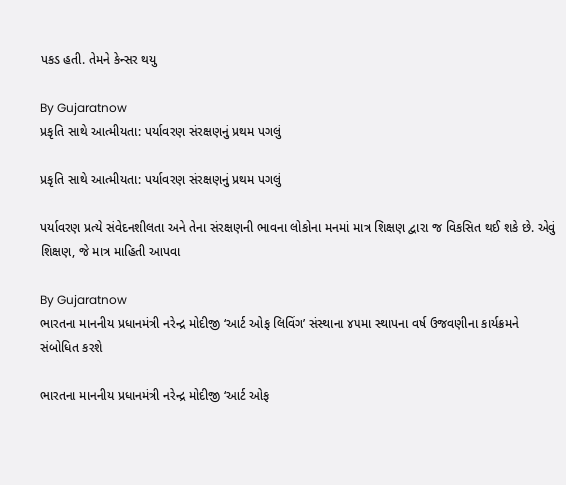પકડ હતી. તેમને કેન્સર થયુ

By Gujaratnow
પ્રકૃતિ સાથે આત્મીયતા: પર્યાવરણ સંરક્ષણનું પ્રથમ પગલું

પ્રકૃતિ સાથે આત્મીયતા: પર્યાવરણ સંરક્ષણનું પ્રથમ પગલું

પર્યાવરણ પ્રત્યે સંવેદનશીલતા અને તેના સંરક્ષણની ભાવના લોકોના મનમાં માત્ર શિક્ષણ દ્વારા જ વિકસિત થઈ શકે છે. એવું શિક્ષણ, જે માત્ર માહિતી આપવા

By Gujaratnow
ભારતના માનનીય પ્રધાનમંત્રી નરેન્દ્ર મોદીજી ‘આર્ટ ઓફ લિવિંગ’ સંસ્થાના ૪૫મા સ્થાપના વર્ષ ઉજવણીના કાર્યક્રમને સંબોધિત કરશે

ભારતના માનનીય પ્રધાનમંત્રી નરેન્દ્ર મોદીજી ‘આર્ટ ઓફ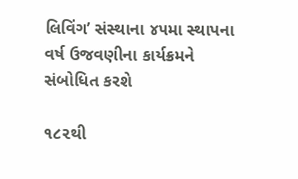લિવિંગ’ સંસ્થાના ૪૫મા સ્થાપના વર્ષ ઉજવણીના કાર્યક્રમને સંબોધિત કરશે

૧૮૨થી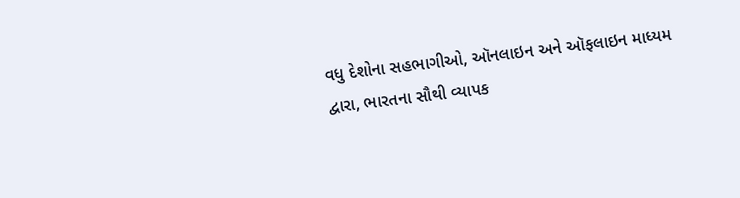વધુ દેશોના સહભાગીઓ, ઑનલાઇન અને ઑફલાઇન માધ્યમ દ્વારા, ભારતના સૌથી વ્યાપક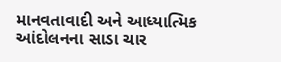માનવતાવાદી અને આધ્યાત્મિક આંદોલનના સાડા ચાર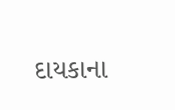દાયકાના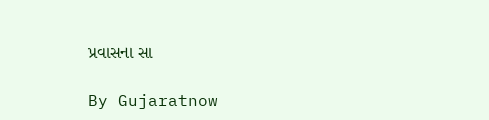પ્રવાસના સા

By Gujaratnow